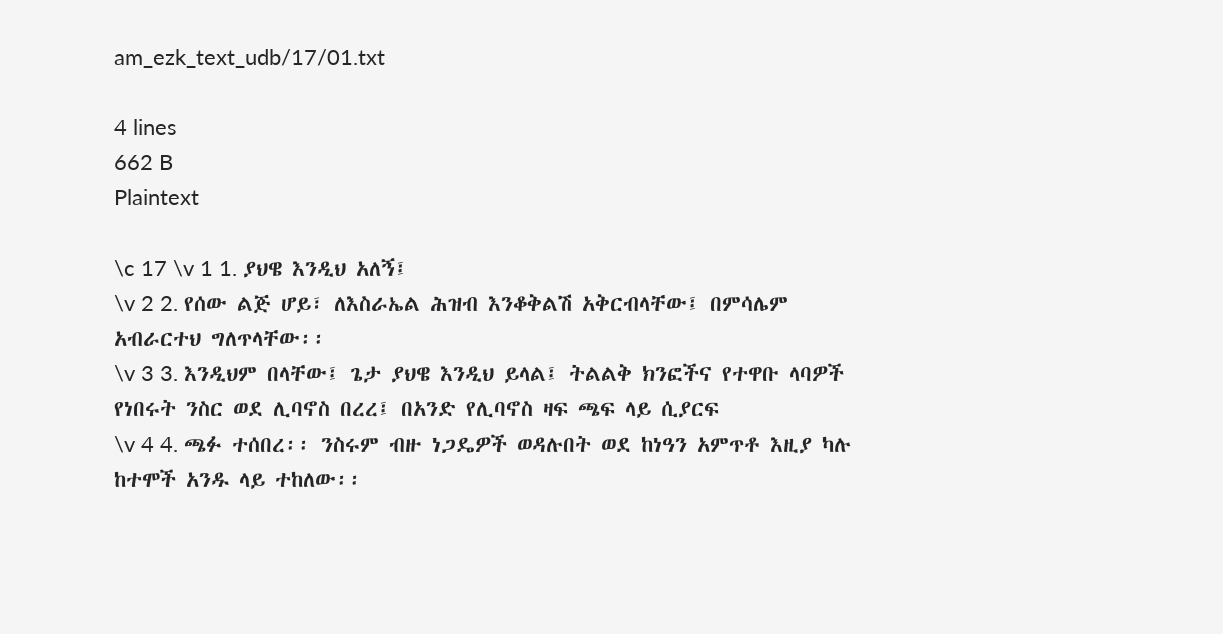am_ezk_text_udb/17/01.txt

4 lines
662 B
Plaintext

\c 17 \v 1 1. ያህዌ እንዲህ አለኝ፤
\v 2 2. የሰው ልጅ ሆይ፣ ለእስራኤል ሕዝብ እንቆቅልሽ አቅርብላቸው፤ በምሳሌም አብራርተህ ግለጥላቸው፡፡
\v 3 3. እንዲህም በላቸው፤ ጌታ ያህዌ እንዲህ ይላል፤ ትልልቅ ክንፎችና የተዋቡ ላባዎች የነበሩት ንስር ወደ ሊባኖስ በረረ፤ በአንድ የሊባኖስ ዛፍ ጫፍ ላይ ሲያርፍ
\v 4 4. ጫፉ ተሰበረ፡፡ ንስሩም ብዙ ነጋዴዎች ወዳሉበት ወደ ከነዓን አምጥቶ እዚያ ካሉ ከተሞች አንዱ ላይ ተከለው፡፡